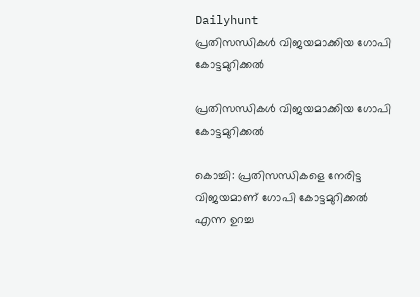Dailyhunt
പ്രതിസന്ധികള്‍ വിജയമാക്കിയ ഗോപി കോട്ടമുറിക്കല്‍

പ്രതിസന്ധികള്‍ വിജയമാക്കിയ ഗോപി കോട്ടമുറിക്കല്‍

കൊച്ചി: പ്രതിസന്ധികളെ നേരിട്ട വിജയമാണ് ഗോപി കോട്ടമുറിക്കല്‍ എന്ന ഉറച്ച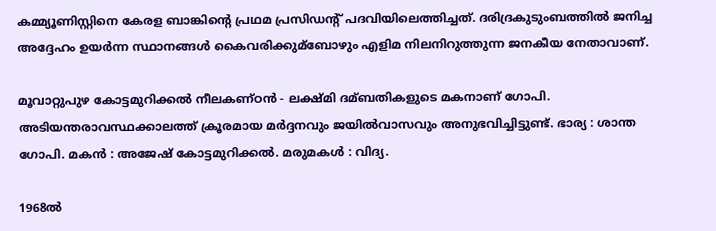കമ്മ്യൂണിസ്റ്റിനെ കേരള ബാങ്കിന്റെ പ്രഥമ പ്രസിഡന്റ് പദവിയിലെത്തിച്ചത്. ദരിദ്രകുടുംബത്തില്‍ ജനിച്ച അദ്ദേഹം ഉയര്‍ന്ന സ്ഥാനങ്ങള്‍ കൈവരിക്കുമ്ബോഴും എളിമ നിലനിറുത്തുന്ന ജനകീയ നേതാവാണ്.

മൂവാറ്റുപുഴ കോട്ടമുറിക്കല്‍ നീലകണ്ഠന്‍ - ലക്ഷ്‌മി ദമ്ബതികളുടെ മകനാണ് ഗോപി. അടിയന്തരാവസ്ഥക്കാലത്ത് ക്രൂരമായ മര്‍ദ്ദനവും ജയില്‍വാസവും അനുഭവിച്ചിട്ടുണ്ട്. ഭാര്യ : ശാന്ത ഗോപി. മകന്‍ : അജേഷ് കോട്ടമുറിക്കല്‍. മരുമകള്‍ : വിദ്യ.

1968ല്‍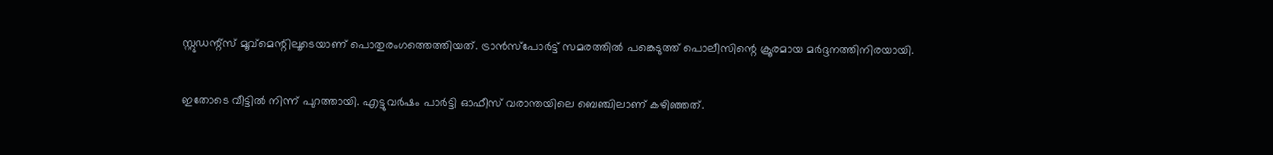സ്റ്റുഡന്റ്സ് മൂവ്മെന്റിലൂടെയാണ് പൊതുരംഗത്തെത്തിയത്. ട്രാന്‍സ്‌പോര്‍ട്ട് സമരത്തില്‍ പങ്കെടുത്ത് പൊലീസിന്റെ ക്രൂരമായ മര്‍ദ്ദനത്തിനിരയായി.

ഇതോടെ വീട്ടില്‍ നിന്ന് പുറത്തായി. എട്ടുവര്‍ഷം പാര്‍ട്ടി ഓഫീസ് വരാന്തയിലെ ബെഞ്ചിലാണ് കഴിഞ്ഞത്.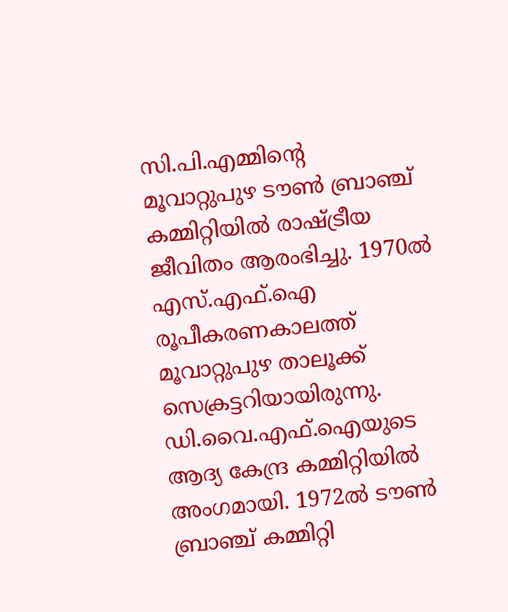സി.പി.എമ്മിന്റെ മൂവാറ്റുപുഴ ടൗണ്‍ ബ്രാഞ്ച് കമ്മിറ്റിയില്‍ രാഷ്ട്രീയ ജീവിതം ആരംഭിച്ചു. 1970ല്‍ എസ്.എഫ്.ഐ രൂപീകരണകാലത്ത് മൂവാറ്റുപുഴ താലൂക്ക് സെക്രട്ടറിയായിരുന്നു. ഡി.വൈ.എഫ്.ഐയുടെ ആദ്യ കേന്ദ്ര കമ്മിറ്റിയില്‍ അംഗമായി. 1972ല്‍ ടൗണ്‍ ബ്രാഞ്ച് കമ്മിറ്റി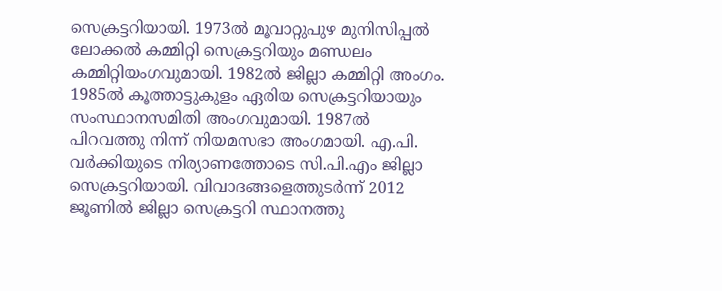സെക്രട്ടറിയായി. 1973ല്‍ മൂവാറ്റുപുഴ മുനിസിപ്പല്‍ ലോക്കല്‍ കമ്മിറ്റി സെക്രട്ടറിയും മണ്ഡലം കമ്മിറ്റിയംഗവുമായി. 1982ല്‍ ജില്ലാ കമ്മിറ്റി അംഗം. 1985ല്‍ കൂത്താട്ടുകുളം ഏരിയ സെക്രട്ടറിയായും സംസ്ഥാനസമിതി അംഗവുമായി. 1987ല്‍ പിറവത്തു നിന്ന് നിയമസഭാ അംഗമായി. എ.പി. വര്‍ക്കിയുടെ നിര്യാണത്തോടെ സി.പി.എം ജില്ലാ സെക്രട്ടറിയായി. വിവാദങ്ങളെത്തുടര്‍ന്ന് 2012 ജൂണില്‍ ജില്ലാ സെക്രട്ടറി സ്ഥാനത്തു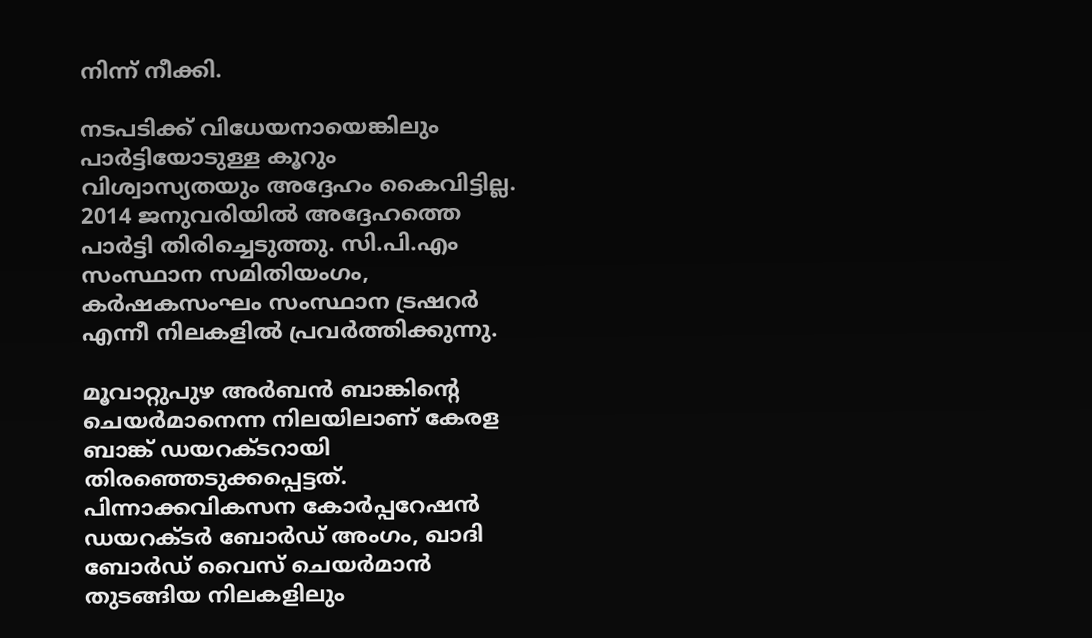നിന്ന് നീക്കി.

നടപടിക്ക് വിധേയനായെങ്കിലും പാര്‍ട്ടിയോടുള്ള കൂറും വിശ്വാസ്യതയും അദ്ദേഹം കൈവിട്ടില്ല. 2014 ജനുവരിയില്‍ അദ്ദേഹത്തെ പാര്‍ട്ടി തിരിച്ചെടുത്തു. സി.പി.എം സംസ്ഥാന സമിതിയംഗം, കര്‍ഷകസംഘം സംസ്ഥാന ട്രഷറര്‍ എന്നീ നിലകളില്‍ പ്രവര്‍ത്തിക്കുന്നു.

മൂവാറ്റുപുഴ അര്‍ബന്‍ ബാങ്കിന്റെ ചെയര്‍മാനെന്ന നിലയിലാണ് കേരള ബാങ്ക് ഡയറക്ടറായി തിരഞ്ഞെടുക്കപ്പെട്ടത്. പിന്നാക്കവികസന കോര്‍പ്പറേഷന്‍ ഡയറക്ടര്‍ ബോര്‍ഡ് അംഗം, ഖാദി ബോര്‍ഡ് വൈസ് ചെയര്‍മാന്‍ തുടങ്ങിയ നിലകളിലും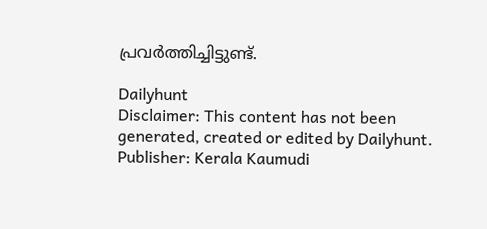പ്രവര്‍ത്തിച്ചിട്ടുണ്ട്.

Dailyhunt
Disclaimer: This content has not been generated, created or edited by Dailyhunt. Publisher: Kerala Kaumudi